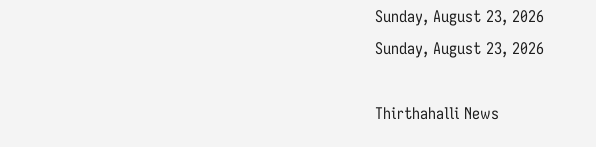Sunday, August 23, 2026
Sunday, August 23, 2026

Thirthahalli News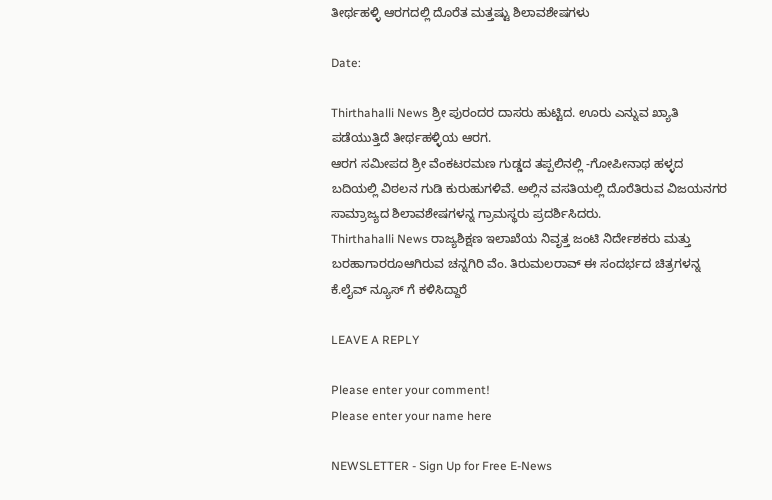ತೀರ್ಥಹಳ್ಳಿ ಆರಗದಲ್ಲಿ‌ ದೊರೆತ ಮತ್ತಷ್ಟು‌ ಶಿಲಾವಶೇಷಗಳು

Date:

Thirthahalli News ಶ್ರೀ ಪುರಂದರ ದಾಸರು ಹುಟ್ಟಿದ. ಊರು ಎನ್ನುವ ಖ್ಯಾತಿ ಪಡೆಯುತ್ತಿದೆ ತೀರ್ಥಹಳ್ಳಿಯ ಆರಗ.
ಆರಗ ಸಮೀಪದ ಶ್ರೀ ವೆಂಕಟರಮಣ ಗುಡ್ಡದ ತಪ್ಪಲಿನಲ್ಲಿ -ಗೋಪೀನಾಥ ಹಳ್ಳದ
ಬದಿಯಲ್ಲಿ ವಿಠಲನ ಗುಡಿ ಕುರುಹುಗಳಿವೆ. ಅಲ್ಲಿನ ವಸತಿಯಲ್ಲಿ ದೊರೆತಿರುವ ವಿಜಯನಗರ ಸಾಮ್ರಾಜ್ಯದ ಶಿಲಾವಶೇಷಗಳನ್ನ ಗ್ರಾಮಸ್ಥರು ಪ್ರದರ್ಶಿಸಿದರು.
Thirthahalli News ರಾಜ್ಯಶಿಕ್ಷಣ ಇಲಾಖೆಯ ನಿವೃತ್ತ ಜಂಟಿ‌ ನಿರ್ದೇಶಕರು ಮತ್ತು ಬರಹಾಗಾರರೂ‌ಆಗಿರುವ‌ ಚನ್ನಗಿರಿ ವೆಂ. ತಿರುಮಲರಾವ್ ಈ ಸಂದರ್ಭದ ಚಿತ್ರಗಳನ್ನ‌ ಕೆ.ಲೈವ್ ನ್ಯೂಸ್ ಗೆ ಕಳಿಸಿದ್ದಾರೆ

LEAVE A REPLY

Please enter your comment!
Please enter your name here

NEWSLETTER - Sign Up for Free E-News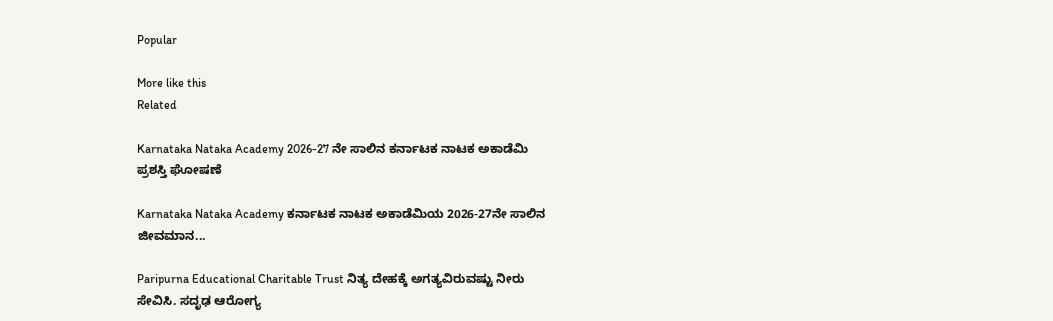Popular

More like this
Related

Karnataka Nataka Academy 2026-27 ನೇ ಸಾಲಿನ ಕರ್ನಾಟಕ ನಾಟಕ ಅಕಾಡೆಮಿ‌ ಪ್ರಶಸ್ತಿ‌ ಘೋಷಣೆ

Karnataka Nataka Academy ಕರ್ನಾಟಕ ನಾಟಕ ಅಕಾಡೆಮಿಯ 2026-27ನೇ ಸಾಲಿನ ಜೀವಮಾನ...

Paripurna Educational Charitable Trust ನಿತ್ಯ ದೇಹಕ್ಕೆ ಅಗತ್ಯವಿರುವಷ್ಟು ನೀರು ಸೇವಿಸಿ. ಸದೃಢ ಆರೋಗ್ಯ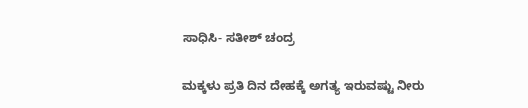ಸಾಧಿಸಿ- ಸತೀಶ್ ಚಂದ್ರ

ಮಕ್ಕಳು ಪ್ರತಿ ದಿನ ದೇಹಕ್ಕೆ ಅಗತ್ಯ ಇರುವಷ್ಟು ನೀರು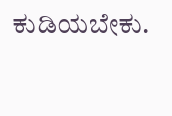ಕುಡಿಯಬೇಕು.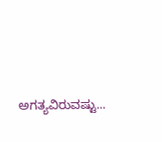ಅಗತ್ಯವಿರುವಷ್ಟು...